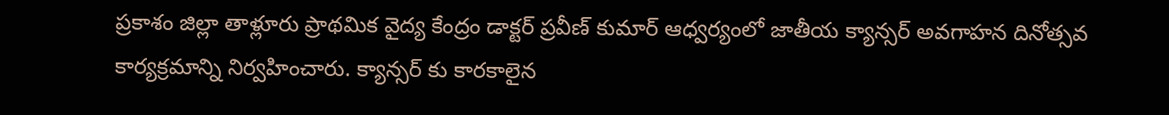ప్రకాశం జిల్లా తాళ్లూరు ప్రాథమిక వైద్య కేంద్రం డాక్టర్ ప్రవీణ్ కుమార్ ఆధ్వర్యంలో జాతీయ క్యాన్సర్ అవగాహన దినోత్సవ కార్యక్రమాన్ని నిర్వహించారు. క్యాన్సర్ కు కారకాలైన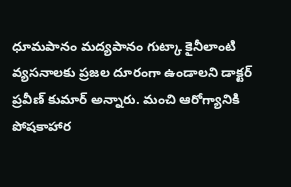ధూమపానం మద్యపానం గుట్కా కైనీలాంటి వ్యసనాలకు ప్రజల దూరంగా ఉండాలని డాక్టర్ ప్రవీణ్ కుమార్ అన్నారు. మంచి ఆరోగ్యానికి పోషకాహార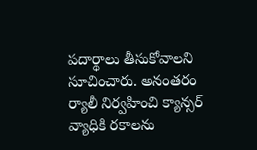పదార్థాలు తీసుకోవాలని సూచించారు. అనంతరం ర్యాలీ నిర్వహించి క్యాన్సర్ వ్యాధికి రకాలను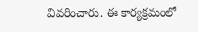వివరించారు. ఈ కార్యక్రమంలో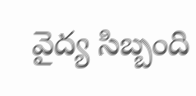వైద్య సిబ్బంది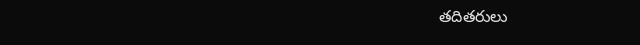తదితరులు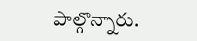పాల్గొన్నారు.